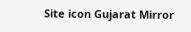Site icon Gujarat Mirror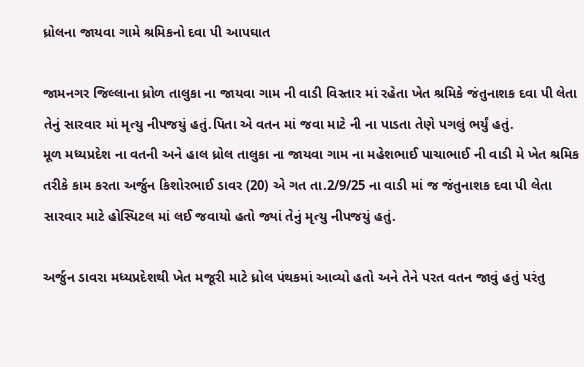ધ્રોલના જાયવા ગામે શ્રમિકનો દવા પી આપઘાત

જામનગર જિલ્લાના ધ્રોળ તાલુકા ના જાયવા ગામ ની વાડી વિસ્તાર માં રહેતા ખેત શ્રમિકે જંતુનાશક દવા પી લેતા તેનું સારવાર માં મૃત્યુ નીપજયું હતું.પિતા એ વતન માં જવા માટે ની ના પાડતા તેણે પગલું ભર્યું હતું.
મૂળ મધ્યપ્રદેશ ના વતની અને હાલ ધ્રોલ તાલુકા ના જાયવા ગામ ના મહેશભાઈ પાચાભાઈ ની વાડી મે ખેત શ્રમિક તરીકે કામ કરતા અર્જુન કિશોરભાઈ ડાવર (20) એ ગત તા.2/9/25 ના વાડી માં જ જંતુનાશક દવા પી લેતા સારવાર માટે હોસ્પિટલ માં લઈ જવાયો હતો જ્યાં તેનું મૃત્યુ નીપજયું હતું.

અર્જુન ડાવરા મધ્યપ્રદેશથી ખેત મજૂરી માટે ધ્રોલ પંથકમાં આવ્યો હતો અને તેને પરત વતન જાવું હતું પરંતુ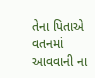તેના પિતાએ વતનમાં આવવાની ના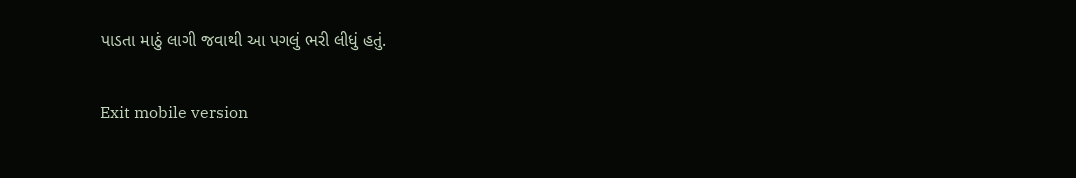પાડતા માઠું લાગી જવાથી આ પગલું ભરી લીધું હતું.

Exit mobile version